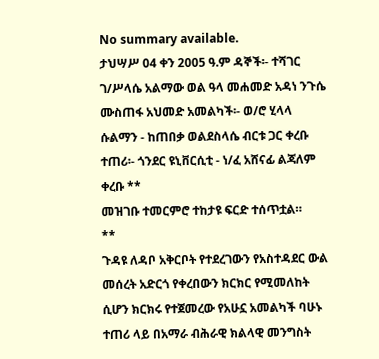No summary available.
ታህሣሥ 04 ቀን 2005 ዓ.ም ዳኞች፡- ተሻገር ገ/ሥላሴ አልማው ወል ዓላ መሐመድ አዳነ ንጉሴ ሙስጠፋ አህመድ አመልካች፡- ወ/ሮ ሂላላ ሱልማን - ከጠበቃ ወልደስላሴ ብርቱ ጋር ቀረቡ ተጠሪ፡- ጎንደር ዩኒቨርሲቲ - ነ/ፈ አሸናፊ ልጃለም ቀረቡ **
መዝገቡ ተመርምሮ ተከታዩ ፍርድ ተሰጥቷል።
**
ጉዳዩ ለዳቦ አቅርቦት የተደረገውን የአስተዳደር ውል መሰረት አድርጎ የቀረበውን ክርክር የሚመለከት ሲሆን ክርክሩ የተጀመረው የአሁኗ አመልካች ባሁኑ ተጠሪ ላይ በአማራ ብሕራዊ ክልላዊ መንግስት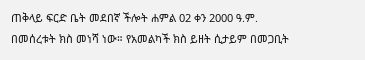ጠቅላይ ፍርድ ቤት መደበኛ ችሎት ሐምል 02 ቀን 2000 ዓ.ም.
በመሰረቱት ክስ መነሻ ነው። የአመልካች ክስ ይዘት ሲታይም በመጋቢት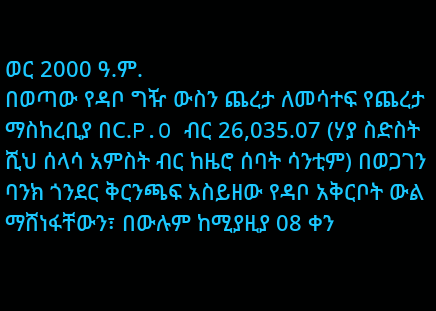ወር 2000 ዓ.ም.
በወጣው የዳቦ ግዥ ውስን ጨረታ ለመሳተፍ የጨረታ ማስከረቢያ በC.P.O ብር 26,035.07 (ሃያ ስድስት ሺህ ሰላሳ አምስት ብር ከዜሮ ሰባት ሳንቲም) በወጋገን ባንክ ጎንደር ቅርንጫፍ አስይዘው የዳቦ አቅርቦት ውል ማሸነፋቸውን፣ በውሉም ከሚያዚያ 08 ቀን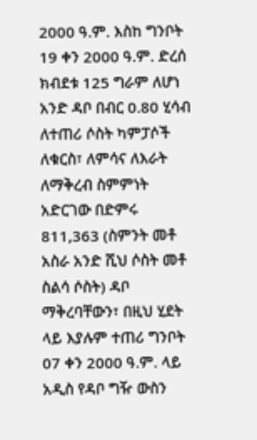2000 ዓ.ም. እስከ ግንቦት 19 ቀን 2000 ዓ.ም. ድረሰ ክብደቱ 125 ግራም ለሆነ አንድ ዳቦ በብር 0.80 ሂሳብ ለተጠሪ ሶስት ካምፓሶች ለቁርስ፣ ለምሳና ለእራት ለማቅረብ ስምምነት አድርገው በድምሩ 811,363 (ስምንት መቶ አስራ አንድ ሺህ ሶስት መቶ ስልሳ ሶስት) ዳቦ ማቅረባቸውን፣ በዚህ ሂደት ላይ እያሉም ተጠሪ ግንቦት 07 ቀን 2000 ዓ.ም. ላይ አዲስ የዳቦ ግዥ ውስን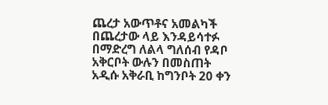ጨረታ አውጥቶና አመልካች በጨረታው ላይ እንዳይሳተፉ በማድረግ ለልላ ግለሰብ የዳቦ አቅርቦት ውሉን በመስጠት አዲሱ አቅራቢ ከግንቦት 20 ቀን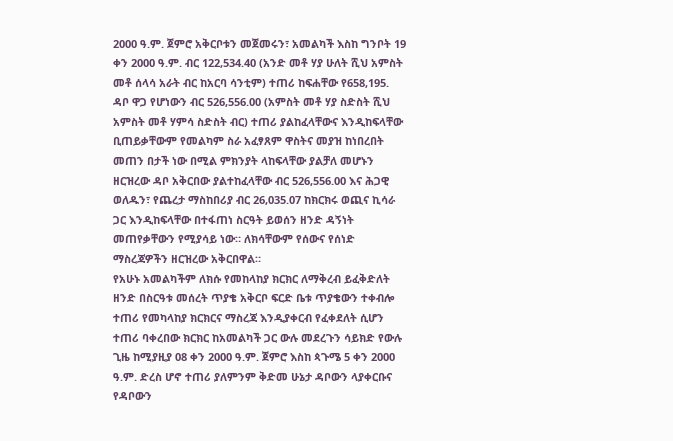2000 ዓ.ም. ጀምሮ አቅርቦቱን መጀመሩን፣ አመልካች እስከ ግንቦት 19 ቀን 2000 ዓ.ም. ብር 122,534.40 (አንድ መቶ ሃያ ሁለት ሺህ አምስት መቶ ሰላሳ አራት ብር ከአርባ ሳንቲም) ተጠሪ ከፍሐቸው የ658,195. ዳቦ ዋጋ የሆነውን ብር 526,556.00 (አምስት መቶ ሃያ ስድስት ሺህ አምስት መቶ ሃምሳ ስድስት ብር) ተጠሪ ያልከፈላቸውና እንዲከፍላቸው ቢጠይቃቸውም የመልካም ስራ አፈፃጸም ዋስትና መያዝ ከነበረበት መጠን በታች ነው በሚል ምክንያት ላከፍላቸው ያልቻለ መሆኑን ዘርዝረው ዳቦ አቅርበው ያልተከፈላቸው ብር 526,556.00 እና ሕጋዊ ወለዱን፣ የጨረታ ማስከበሪያ ብር 26,035.07 ከክርክሩ ወጪና ኪሳራ ጋር እንዲከፍላቸው በተፋጠነ ስርዓት ይወሰን ዘንድ ዳኝነት መጠየቃቸውን የሚያሳይ ነው። ለክሳቸውም የሰውና የሰነድ ማስረጃዎችን ዘርዝረው አቅርበዋል።
የአሁኑ አመልካችም ለክሱ የመከላከያ ክርክር ለማቅረብ ይፈቅድለት ዘንድ በስርዓቱ መሰረት ጥያቄ አቅርቦ ፍርድ ቤቱ ጥያቄውን ተቀብሎ ተጠሪ የመካላከያ ክርክርና ማስረጃ እንዲያቀርብ የፈቀደለት ሲሆን ተጠሪ ባቀረበው ክርክር ከአመልካች ጋር ውሉ መደረጉን ሳይክድ የውሉ ጊዜ ከሚያዚያ 08 ቀን 2000 ዓ.ም. ጀምሮ እስከ ጳጉሜ 5 ቀን 2000 ዓ.ም. ድረስ ሆኖ ተጠሪ ያለምንም ቅድመ ሁኔታ ዳቦውን ላያቀርቡና የዳቦውን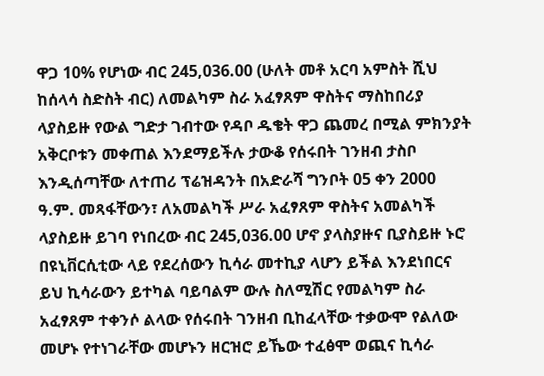ዋጋ 10% የሆነው ብር 245,036.00 (ሁለት መቶ አርባ አምስት ሺህ ከሰላሳ ስድስት ብር) ለመልካም ስራ አፈፃጸም ዋስትና ማስከበሪያ ላያስይዙ የውል ግድታ ገብተው የዳቦ ዱቄት ዋጋ ጨመረ በሚል ምክንያት አቅርቦቱን መቀጠል እንደማይችሉ ታውቆ የሰሩበት ገንዘብ ታስቦ እንዲሰጣቸው ለተጠሪ ፕሬዝዳንት በአድራሻ ግንቦት 05 ቀን 2000 ዓ.ም. መጻፋቸውን፣ ለአመልካች ሥራ አፈፃጸም ዋስትና አመልካች ላያስይዙ ይገባ የነበረው ብር 245,036.00 ሆኖ ያላስያዙና ቢያስይዙ ኑሮ በዩኒቨርሲቲው ላይ የደረሰውን ኪሳራ መተኪያ ላሆን ይችል እንደነበርና ይህ ኪሳራውን ይተካል ባይባልም ውሉ ስለሚሽር የመልካም ስራ አፈፃጸም ተቀንሶ ልላው የሰሩበት ገንዘብ ቢከፈላቸው ተቃውሞ የልለው መሆኑ የተነገራቸው መሆኑን ዘርዝሮ ይኼው ተፈፅሞ ወጪና ኪሳራ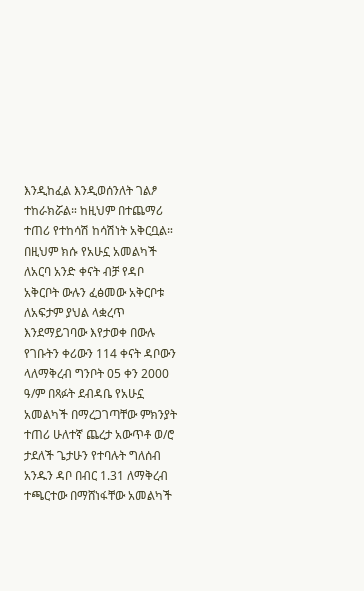እንዲከፈል እንዲወሰንለት ገልፆ ተከራክሯል። ከዚህም በተጨማሪ ተጠሪ የተከሳሽ ከሳሽነት አቅርቧል። በዚህም ክሱ የአሁኗ አመልካች ለአርባ አንድ ቀናት ብቻ የዳቦ አቅርቦት ውሉን ፈፅመው አቅርቦቱ ለአፍታም ያህል ላቋረጥ እንደማይገባው እየታወቀ በውሉ የገቡትን ቀሪውን 114 ቀናት ዳቦውን ላለማቅረብ ግንቦት 05 ቀን 2000 ዓ/ም በጻፉት ደብዳቤ የአሁኗ አመልካች በማረጋገጣቸው ምክንያት ተጠሪ ሁለተኛ ጨረታ አውጥቶ ወ/ሮ ታደለች ጌታሁን የተባሉት ግለሰብ አንዱን ዳቦ በብር 1.31 ለማቅረብ ተጫርተው በማሸነፋቸው አመልካች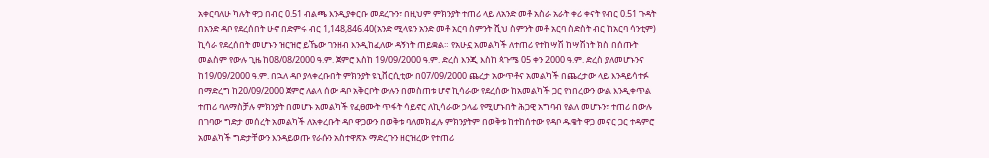አቀርባለሁ ካሉት ዋጋ በብር 0.51 ብልጫ እንዲያቀርቡ መደረጉን፣ በዚህም ምክንያት ተጠሪ ላይ ለአንድ መቶ አስራ አራት ቀሪ ቀናት የብር 0.51 ጉዳት በአንድ ዳቦ የደረሰበት ሁኖ በድምሩ ብር 1,148,846.40(አንድ ሚላዩን አንድ መቶ አርባ ስምንት ሺህ ስምንት መቶ አርባ ስድስት ብር ከአርባ ሳንቲም) ኪሳራ የደረሰበት መሆኑን ዝርዝሮ ይኼው ገንዘብ እንዲከፈለው ዳኝነት ጠይቋል። የአሁኗ አመልካች ለተጠሪ የተከሣሽ ከሣሽነት ክስ በሰጡት መልስም የውሉ ጊዜ ከ08/08/2000 ዓ.ም. ጀምሮ እስከ 19/09/2000 ዓ.ም. ድረስ እንጂ እስከ ጳጉሜ 05 ቀን 2000 ዓ.ም. ድረስ ያለመሆኑንና ከ19/09/2000 ዓ.ም. በኋለ ዳቦ ያላቀረቡበት ምክንያት ዩኒቨርሲቲው በ07/09/2000 ጨረታ አውጥቶና አመልካች በጨረታው ላይ እንዳይሳተፉ በማድረግ ከ20/09/2000 ጀምሮ ለልላ ሰው ዳቦ አቅርቦት ውሉን በመስጠቱ ሆኖ ኪሳራው የደረሰው ከአመልካች ጋር የነበረውን ውል እንዲቀጥል ተጠሪ ባለማስቻሉ ምክንያት በመሆኑ አመልካች የፈፀሙት ጥፋት ሳይኖር ለኪሳራው ኃላፊ የሚሆኑበት ሕጋዊ አግባብ የልለ መሆኑን፣ ተጠሪ በውሉ በገባው ግድታ መሰረት አመልካች ለአቀረቡት ዳቦ ዋጋውን በወቅቱ ባለመክፈሉ ምክንያትም በወቅቱ ከተከሰተው የዳቦ ዱቄት ዋጋ መናር ጋር ተዳምሮ አመልካች ግድታቸውን እንዳይወጡ የራሱን አስተዋጽኦ ማድረጉን ዘርዝረው የተጠሪ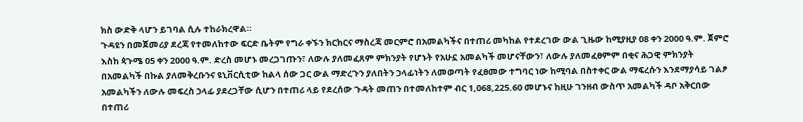ክስ ውድቅ ላሆን ይገባል ሲሉ ተከራክረዋል።
ጉዳዩን በመጀመሪያ ደረጃ የተመለከተው ፍርድ ቤትም የግራ ቀኙን ክርክርና ማስረጃ መርምሮ በአመልካችና በተጠሪ መካከል የተደረገው ውል ጊዜው ከሚያዚያ 08 ቀን 2000 ዓ.ም. ጀምሮ እስከ ጳጉሜ 05 ቀን 2000 ዓ.ም. ድረስ መሆኑ መረጋገጡን፣ ለውሉ ያለመፈጸም ምክንያት የሆኑት የአሁኗ አመልካች መሆናቸውን፣ ለውሉ ያለመፈፀምም በቂና ሕጋዊ ምክንያት በአመልካች በኩል ያለመቅረቡንና ዩኒቨርሲቲው ከልላ ሰው ጋር ውል ማድረጉን ያለበትን ኃላፊነትን ለመወጣት የፈፀመው ተግባር ነው ከሚባል በስተቀር ውል ማፍረሱን እንደማያሳይ ገልፆ አመልካችን ለውሉ መፍረስ ኃላፊ ያደረጋቸው ሲሆን በተጠሪ ላይ የደረሰው ጉዳት መጠን በተመለከተም ብር 1,068,225.60 መሆኑና ከዚሁ ገንዘብ ውስጥ አመልካች ዳቦ አቅርበው በተጠሪ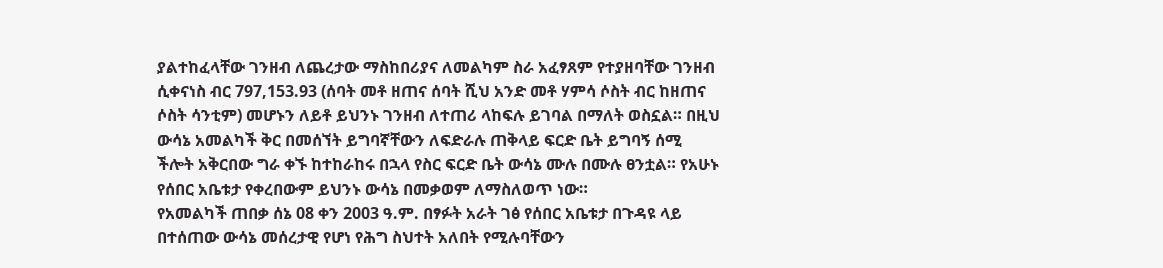ያልተከፈላቸው ገንዘብ ለጨረታው ማስከበሪያና ለመልካም ስራ አፈፃጸም የተያዘባቸው ገንዘብ ሲቀናነስ ብር 797,153.93 (ሰባት መቶ ዘጠና ሰባት ሺህ አንድ መቶ ሃምሳ ሶስት ብር ከዘጠና ሶስት ሳንቲም) መሆኑን ለይቶ ይህንኑ ገንዘብ ለተጠሪ ላከፍሉ ይገባል በማለት ወስኗል። በዚህ ውሳኔ አመልካች ቅር በመሰኘት ይግባኛቸውን ለፍድራሉ ጠቅላይ ፍርድ ቤት ይግባኝ ሰሚ ችሎት አቅርበው ግራ ቀኙ ከተከራከሩ በኋላ የስር ፍርድ ቤት ውሳኔ ሙሉ በሙሉ ፀንቷል። የአሁኑ የሰበር አቤቱታ የቀረበውም ይህንኑ ውሳኔ በመቃወም ለማስለወጥ ነው።
የአመልካች ጠበቃ ሰኔ 08 ቀን 2003 ዓ.ም. በፃፉት አራት ገፅ የሰበር አቤቱታ በጉዳዩ ላይ በተሰጠው ውሳኔ መሰረታዊ የሆነ የሕግ ስህተት አለበት የሚሉባቸውን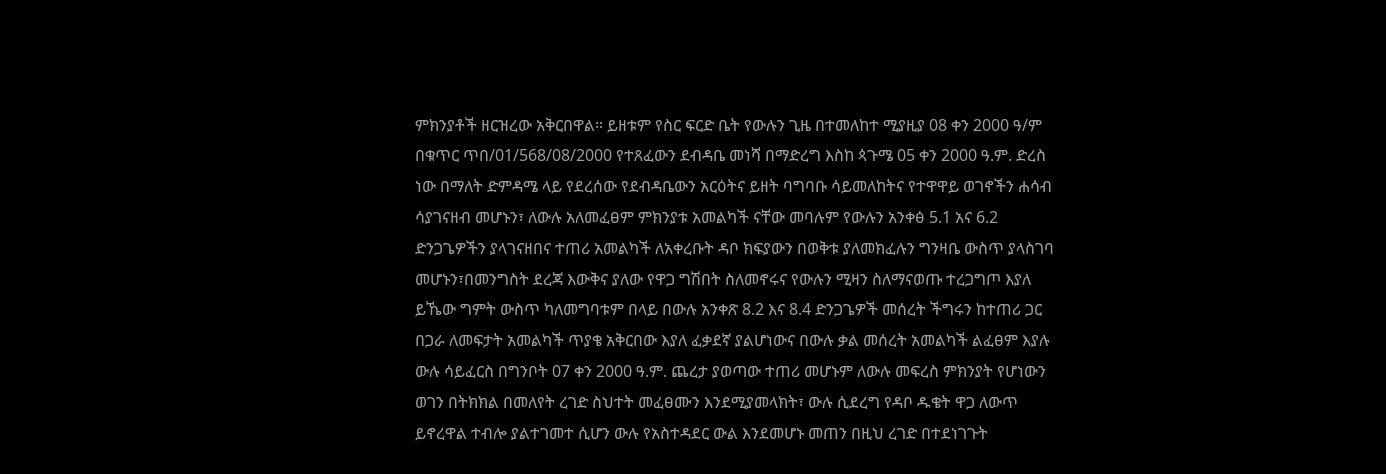ምክንያቶች ዘርዝረው አቅርበዋል። ይዘቱም የስር ፍርድ ቤት የውሉን ጊዜ በተመለከተ ሚያዚያ 08 ቀን 2000 ዓ/ም በቁጥር ጥበ/01/568/08/2000 የተጸፈውን ደብዳቤ መነሻ በማድረግ እስከ ጳጉሜ 05 ቀን 2000 ዓ.ም. ድረስ ነው በማለት ድምዳሜ ላይ የደረሰው የደብዳቤውን አርዕትና ይዘት ባግባቡ ሳይመለከትና የተዋዋይ ወገኖችን ሐሳብ ሳያገናዘብ መሆኑን፣ ለውሉ አለመፈፀም ምክንያቱ አመልካች ናቸው መባሉም የውሉን አንቀፅ 5.1 አና 6.2 ድንጋጌዎችን ያላገናዘበና ተጠሪ አመልካች ለአቀረቡት ዳቦ ክፍያውን በወቅቱ ያለመክፈሉን ግንዛቤ ውስጥ ያላስገባ መሆኑን፣በመንግስት ደረጃ እውቅና ያለው የዋጋ ግሽበት ስለመኖሩና የውሉን ሚዛን ስለማናወጡ ተረጋግጦ እያለ ይኼው ግምት ውስጥ ካለመግባቱም በላይ በውሉ አንቀጽ 8.2 እና 8.4 ድንጋጌዎች መሰረት ችግሩን ከተጠሪ ጋር በጋራ ለመፍታት አመልካች ጥያቄ አቅርበው እያለ ፈቃደኛ ያልሆነውና በውሉ ቃል መሰረት አመልካች ልፈፀም እያሉ ውሉ ሳይፈርስ በግንቦት 07 ቀን 2000 ዓ.ም. ጨረታ ያወጣው ተጠሪ መሆኑም ለውሉ መፍረስ ምክንያት የሆነውን ወገን በትክክል በመለየት ረገድ ስህተት መፈፀሙን እንደሚያመላክት፣ ውሉ ሲደረግ የዳቦ ዱቄት ዋጋ ለውጥ ይኖረዋል ተብሎ ያልተገመተ ሲሆን ውሉ የአስተዳደር ውል እንደመሆኑ መጠን በዚህ ረገድ በተደነገጉት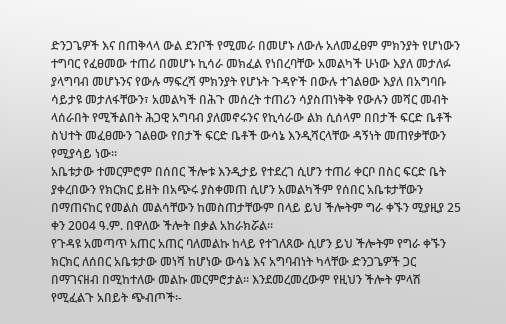ድንጋጌዎች እና በጠቅላላ ውል ደንቦች የሚመራ በመሆኑ ለውሉ አለመፈፀም ምክንያት የሆነውን ተግባር የፈፀመው ተጠሪ በመሆኑ ኪሳራ መክፈል የነበረባቸው አመልካች ሁነው እያለ መታለፉ ያላግባብ መሆኑንና የውሉ ማፍረሻ ምክንያት የሆኑት ጉዳዮች በውሉ ተገልፀው እያለ በአግባቡ ሳይታዩ መታለፋቸውን፣ አመልካች በሕጉ መሰረት ተጠሪን ሳያስጠነቅቅ የውሉን መሻር መብት ላሰራበት የሚችልበት ሕጋዊ አግባብ ያለመኖሩንና የኪሳራው ልክ ሲሰላም በበታች ፍርድ ቤቶች ስህተት መፈፀሙን ገልፀው የበታች ፍርድ ቤቶች ውሳኔ እንዲሻርላቸው ዳኝነት መጠየቃቸውን የሚያሳይ ነው።
አቤቱታው ተመርምሮም በሰበር ችሎቱ እንዲታይ የተደረገ ሲሆን ተጠሪ ቀርቦ በስር ፍርድ ቤት ያቀረበውን የክርክር ይዘት በአጭሩ ያስቀመጠ ሲሆን አመልካችም የሰበር አቤቱታቸውን በማጠናከር የመልስ መልሳቸውን ከመስጠታቸውም በላይ ይህ ችሎትም ግራ ቀኙን ሚያዚያ 25 ቀን 2004 ዓ.ም. በዋለው ችሎት በቃል አከራክሯል።
የጉዳዩ አመጣጥ አጠር አጠር ባለመልኩ ከላይ የተገለጸው ሲሆን ይህ ችሎትም የግራ ቀኙን ክርክር ለሰበር አቤቱታው መነሻ ከሆነው ውሳኔ እና አግባብነት ካላቸው ድንጋጌዎች ጋር በማገናዘብ በሚከተለው መልኩ መርምሮታል። እንደመረመረውም የዚህን ችሎት ምላሽ የሚፈልጉ አበይት ጭብጦች፡-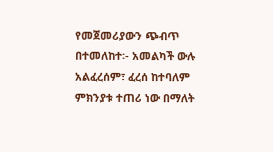የመጀመሪያውን ጭብጥ በተመለከተ፡- አመልካች ውሉ አልፈረሰም፣ ፈረሰ ከተባለም ምክንያቱ ተጠሪ ነው በማለት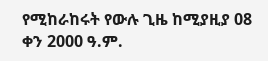የሚከራከሩት የውሉ ጊዜ ከሚያዚያ 08 ቀን 2000 ዓ.ም.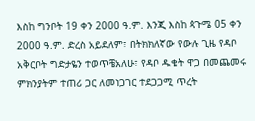እስከ ግንቦት 19 ቀን 2000 ዓ.ም. እንጂ እስከ ጳጉሜ 05 ቀን 2000 ዓ.ም. ድረስ አይደለም፣ በትክክለኛው የውሉ ጊዜ የዳቦ አቅርቦት ግድታዬን ተወጥቼአለሁ፣ የዳቦ ዱቄት ዋጋ በመጨመሩ ምክንያትም ተጠሪ ጋር ለመነጋገር ተደጋጋሚ ጥረት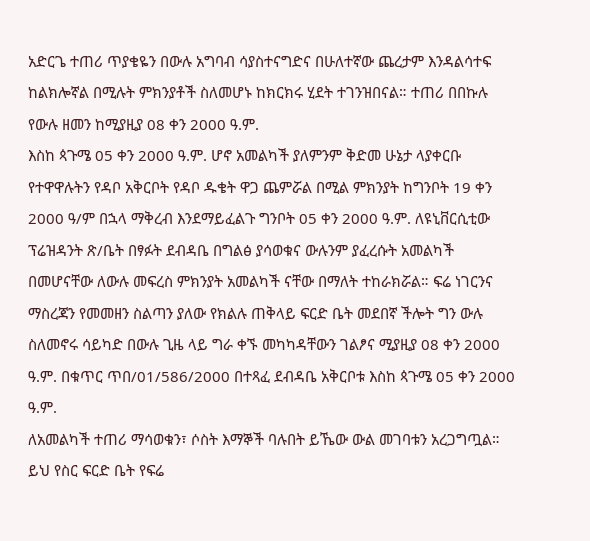አድርጌ ተጠሪ ጥያቄዬን በውሉ አግባብ ሳያስተናግድና በሁለተኛው ጨረታም እንዳልሳተፍ ከልክሎኛል በሚሉት ምክንያቶች ስለመሆኑ ከክርክሩ ሂደት ተገንዝበናል። ተጠሪ በበኩሉ የውሉ ዘመን ከሚያዚያ 08 ቀን 2000 ዓ.ም.
እስከ ጳጉሜ 05 ቀን 2000 ዓ.ም. ሆኖ አመልካች ያለምንም ቅድመ ሁኔታ ላያቀርቡ የተዋዋሉትን የዳቦ አቅርቦት የዳቦ ዱቄት ዋጋ ጨምሯል በሚል ምክንያት ከግንቦት 19 ቀን 2000 ዓ/ም በኋላ ማቅረብ እንደማይፈልጉ ግንቦት 05 ቀን 2000 ዓ.ም. ለዩኒቨርሲቲው ፕሬዝዳንት ጽ/ቤት በፃፉት ደብዳቤ በግልፅ ያሳወቁና ውሉንም ያፈረሱት አመልካች በመሆናቸው ለውሉ መፍረስ ምክንያት አመልካች ናቸው በማለት ተከራክሯል። ፍሬ ነገርንና ማስረጃን የመመዘን ስልጣን ያለው የክልሉ ጠቅላይ ፍርድ ቤት መደበኛ ችሎት ግን ውሉ ስለመኖሩ ሳይካድ በውሉ ጊዜ ላይ ግራ ቀኙ መካካዳቸውን ገልፆና ሚያዚያ 08 ቀን 2000 ዓ.ም. በቁጥር ጥበ/01/586/2000 በተጻፈ ደብዳቤ አቅርቦቱ እስከ ጳጉሜ 05 ቀን 2000 ዓ.ም.
ለአመልካች ተጠሪ ማሳወቁን፣ ሶስት እማኞች ባሉበት ይኼው ውል መገባቱን አረጋግጧል።
ይህ የስር ፍርድ ቤት የፍሬ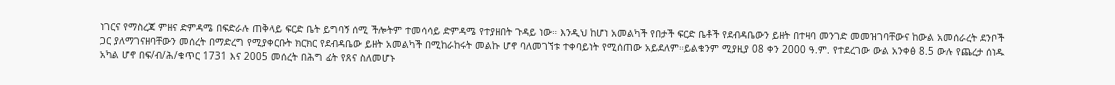ነገርና የማስረጃ ምዘና ድምዳሜ በፍድራሉ ጠቅላይ ፍርድ ቤት ይግባኝ ሰሚ ችሎትም ተመሳሳይ ድምዳሜ የተያዘበት ጉዳይ ነው። እንዲህ ከሆነ አመልካች የበታች ፍርድ ቤቶች የደብዳቤውን ይዘት በተዛባ መንገድ መመዝገባቸውና ከውል አመሰራረት ደንቦች ጋር ያለማገናዘባቸውን መሰረት በማድረግ የሚያቀርቡት ክርክር የደብዳቤው ይዘት አመልካች በሚከራከሩት መልኩ ሆኖ ባለመገኘቱ ተቀባይነት የሚሰጠው አይደለም።ይልቁንም ሚያዚያ 08 ቀን 2000 ዓ.ም. የተደረገው ውል አንቀፅ 8.5 ውሉ የጨረታ ሰነዱ አካል ሆኖ በፍ/ብ/ሕ/ቁጥር 1731 እና 2005 መሰረት በሕግ ፊት የጸና ስለመሆኑ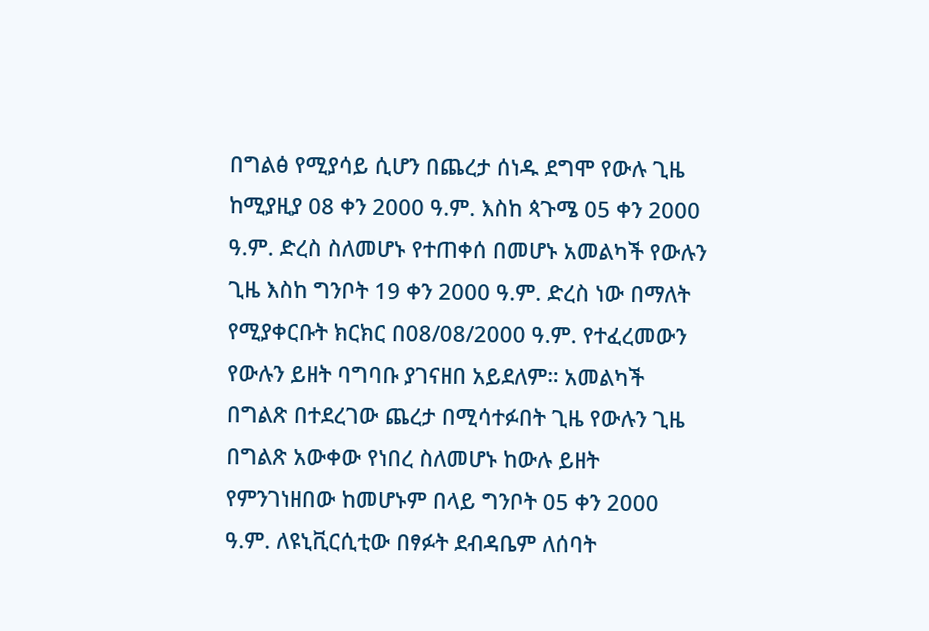በግልፅ የሚያሳይ ሲሆን በጨረታ ሰነዱ ደግሞ የውሉ ጊዜ ከሚያዚያ 08 ቀን 2000 ዓ.ም. እስከ ጳጉሜ 05 ቀን 2000 ዓ.ም. ድረስ ስለመሆኑ የተጠቀሰ በመሆኑ አመልካች የውሉን ጊዜ እስከ ግንቦት 19 ቀን 2000 ዓ.ም. ድረስ ነው በማለት የሚያቀርቡት ክርክር በ08/08/2000 ዓ.ም. የተፈረመውን የውሉን ይዘት ባግባቡ ያገናዘበ አይደለም። አመልካች በግልጽ በተደረገው ጨረታ በሚሳተፉበት ጊዜ የውሉን ጊዜ በግልጽ አውቀው የነበረ ስለመሆኑ ከውሉ ይዘት የምንገነዘበው ከመሆኑም በላይ ግንቦት 05 ቀን 2000 ዓ.ም. ለዩኒቪርሲቲው በፃፉት ደብዳቤም ለሰባት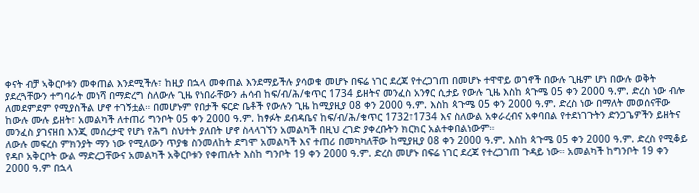ቀናት ብቻ ኣቅርቦቱን መቀጠል እንደሚችሉ፣ ከዚያ በኋላ መቀጠል እንደማይችሉ ያሳወቁ መሆኑ በፍሬ ነገር ደረጃ የተረጋገጠ በመሆኑ ተዋዋይ ወገኖች በውሉ ጊዜም ሆነ በውሉ ወቅት ያደረጓቸውን ተግባራት መነሻ በማድረግ ስለውሉ ጊዜ የነበራቸውን ሐሳብ ከፍ/ብ/ሕ/ቁጥር 1734 ይዘትና መንፈስ አንፃር ሲታይ የውሉ ጊዜ እስከ ጳጉሜ 05 ቀን 2000 ዓ.ም. ድረስ ነው ብሎ ለመደምደም የሚያስችል ሆኖ ተገኝቷል። በመሆኑም የበታች ፍርድ ቤቶች የውሉን ጊዜ ከሚያዚያ 08 ቀን 2000 ዓ.ም. እስከ ጳጉሜ 05 ቀን 2000 ዓ.ም. ድረስ ነው በማለት መወሰናቸው ከውሉ ሙሉ ይዘት፣ አመልካች ለተጠሪ ግንቦት 05 ቀን 2000 ዓ.ም. ከፃፉት ደብዳቤና ከፍ/ብ/ሕ/ቁጥር 1732፣1734 እና ስለውል አቀራረብና አቀባበል የተደነገጉትን ድንጋጌዎችን ይዘትና መንፈስ ያገናዘበ እንጂ መሰረታዊ የሆነ የሕግ ስህተት ያለበት ሆኖ ስላላገኘን አመልካች በዚህ ረገድ ያቀረቡትን ክርክር አልተቀበልነውም።
ለውሉ መፍረስ ምክንያት ማን ነው የሚለውን ጥያቄ ስንመለከት ደግሞ አመልካች እና ተጠሪ በመካካለቸው ከሚያዚያ 08 ቀን 2000 ዓ.ም. እስከ ጳጉሜ 05 ቀን 2000 ዓ.ም. ድረስ የሚቆይ የዳቦ አቅርቦት ውል ማድረጋቸውና አመልካች አቅርቦቱን የቀጠሉት እስከ ግንቦት 19 ቀን 2000 ዓ.ም. ድረስ መሆኑ በፍሬ ነገር ደረጃ የተረጋገጠ ጉዳይ ነው። አመልካች ከግንቦት 19 ቀን 2000 ዓ.ም በኋላ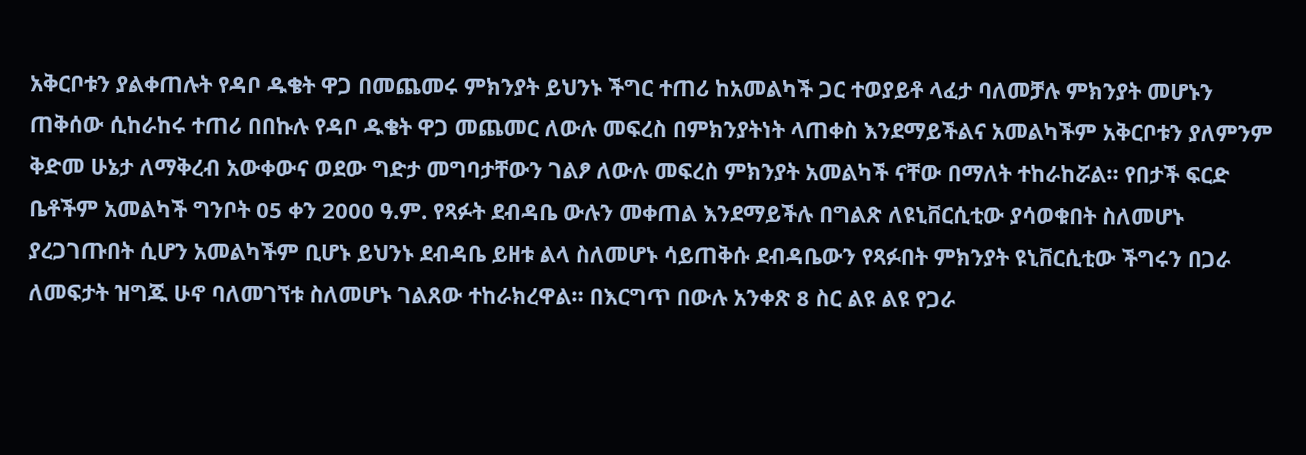አቅርቦቱን ያልቀጠሉት የዳቦ ዱቄት ዋጋ በመጨመሩ ምክንያት ይህንኑ ችግር ተጠሪ ከአመልካች ጋር ተወያይቶ ላፈታ ባለመቻሉ ምክንያት መሆኑን ጠቅሰው ሲከራከሩ ተጠሪ በበኩሉ የዳቦ ዱቄት ዋጋ መጨመር ለውሉ መፍረስ በምክንያትነት ላጠቀስ እንደማይችልና አመልካችም አቅርቦቱን ያለምንም ቅድመ ሁኔታ ለማቅረብ አውቀውና ወደው ግድታ መግባታቸውን ገልፆ ለውሉ መፍረስ ምክንያት አመልካች ናቸው በማለት ተከራከሯል። የበታች ፍርድ ቤቶችም አመልካች ግንቦት 05 ቀን 2000 ዓ.ም. የጻፉት ደብዳቤ ውሉን መቀጠል እንደማይችሉ በግልጽ ለዩኒቨርሲቲው ያሳወቁበት ስለመሆኑ ያረጋገጡበት ሲሆን አመልካችም ቢሆኑ ይህንኑ ደብዳቤ ይዘቱ ልላ ስለመሆኑ ሳይጠቅሱ ደብዳቤውን የጻፉበት ምክንያት ዩኒቨርሲቲው ችግሩን በጋራ ለመፍታት ዝግጁ ሁኖ ባለመገኘቱ ስለመሆኑ ገልጸው ተከራክረዋል። በእርግጥ በውሉ አንቀጽ 8 ስር ልዩ ልዩ የጋራ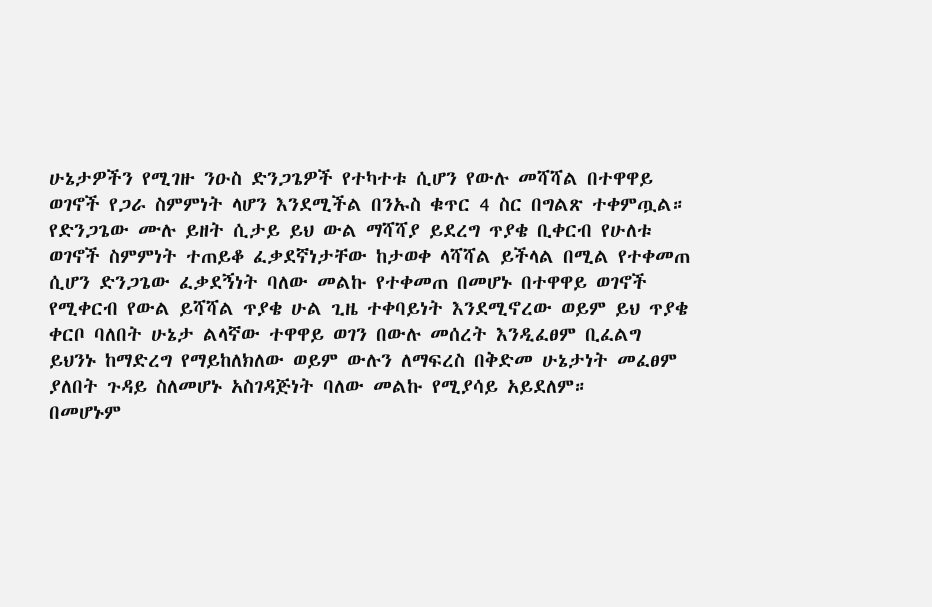ሁኔታዎችን የሚገዙ ንዑስ ድንጋጌዎች የተካተቱ ሲሆን የውሉ መሻሻል በተዋዋይ ወገኖች የጋራ ስምምነት ላሆን እንደሚችል በንኡስ ቁጥር 4 ስር በግልጽ ተቀምጧል። የድንጋጌው ሙሉ ይዘት ሲታይ ይህ ውል ማሻሻያ ይደረግ ጥያቄ ቢቀርብ የሁለቱ ወገኖች ስምምነት ተጠይቆ ፈቃደኛነታቸው ከታወቀ ላሻሻል ይችላል በሚል የተቀመጠ ሲሆን ድንጋጌው ፈቃደኝነት ባለው መልኩ የተቀመጠ በመሆኑ በተዋዋይ ወገኖች የሚቀርብ የውል ይሻሻል ጥያቄ ሁል ጊዜ ተቀባይነት እንደሚኖረው ወይም ይህ ጥያቄ ቀርቦ ባለበት ሁኔታ ልላኛው ተዋዋይ ወገን በውሉ መሰረት እንዲፈፀም ቢፈልግ ይህንኑ ከማድረግ የማይከለክለው ወይም ውሉን ለማፍረስ በቅድመ ሁኔታነት መፈፀም ያለበት ጉዳይ ስለመሆኑ አስገዳጅነት ባለው መልኩ የሚያሳይ አይደለም።
በመሆኑም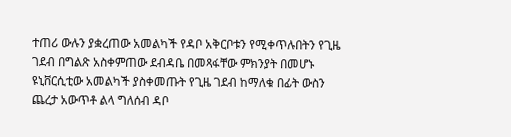ተጠሪ ውሉን ያቋረጠው አመልካች የዳቦ አቅርቦቱን የሚቀጥሉበትን የጊዜ ገደብ በግልጽ አስቀምጠው ደብዳቤ በመጻፋቸው ምክንያት በመሆኑ ዩኒቨርሲቲው አመልካች ያስቀመጡት የጊዜ ገደብ ከማለቁ በፊት ውስን ጨረታ አውጥቶ ልላ ግለሰብ ዳቦ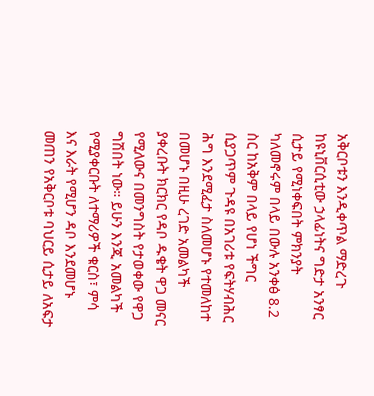አቅርቦቱን እንዲቀጥል ማድረጉ ከዩኒቨርሲቲው ኃላፊነትና ግድታ አንፃር ሲታይ የሚነቀፍበት ምክንያት ካለመኖሩም በላይ በውሉ አንቀፅ 8.2 ስር ከአቅም በላይ የሆነ ችግር ሲያጋጥም ጉዳዩ በአገሪቱ የፍትሃብሕር ሕግ እንደሚፈታ ስለመሆኑ የተመለከተ በመሆኑ በዚሁ ረገድ አመልካች ያቀረቡት ክርክር የዳቦ ዱቄት ዋጋ መናር የሚለውና በመንግስት የታወቀው የዋጋ ግሽበት ነው። ይሁን እንጂ አመልካች የሚያቀርቡት ለተማሪዎች ቁርስ፣ ምሳ እና እራት የሚሆን ዳቦ እንደመሆኑ መጠን የአቅርቦቱ ባህርይ ሲታይ ለአፍታ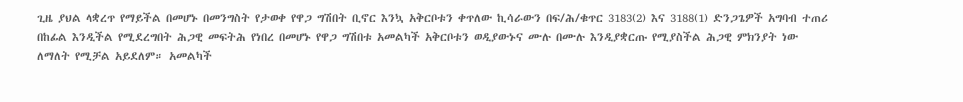ጊዜ ያህል ላቋረጥ የማይችል በመሆኑ በመንግስት የታወቀ የዋጋ ግሽበት ቢኖር እንኳ አቅርቦቱን ቀጥለው ኪሳራውን በፍ/ሕ/ቁጥር 3183(2) እና 3188(1) ድንጋጌዎች አግባብ ተጠሪ በከፊል እንዲችል የሚደረግበት ሕጋዊ መፍትሕ የነበረ በመሆኑ የዋጋ ግሽበቱ አመልካች አቅርቦቱን ወዲያውኑና ሙሉ በሙሉ እንዲያቋርጡ የሚያስችል ሕጋዊ ምክንያት ነው ለማለት የሚቻል አይደለም። አመልካች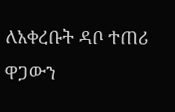ለአቀረቡት ዳቦ ተጠሪ ዋጋውን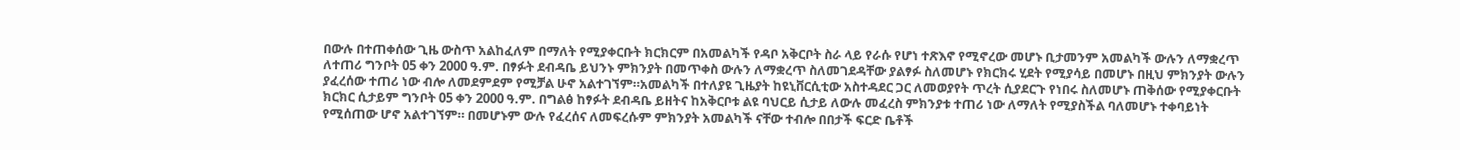በውሉ በተጠቀሰው ጊዜ ውስጥ አልከፈለም በማለት የሚያቀርቡት ክርክርም በአመልካች የዳቦ አቅርቦት ስራ ላይ የራሱ የሆነ ተጽእኖ የሚኖረው መሆኑ ቢታመንም አመልካች ውሉን ለማቋረጥ ለተጠሪ ግንቦት 05 ቀን 2000 ዓ.ም. በፃፉት ደብዳቤ ይህንኑ ምክንያት በመጥቀስ ውሉን ለማቋረጥ ስለመገደዳቸው ያልፃፉ ስለመሆኑ የክርክሩ ሂደት የሚያሳይ በመሆኑ በዚህ ምክንያት ውሉን ያፈረሰው ተጠሪ ነው ብሎ ለመደምደም የሚቻል ሁኖ አልተገኘም።አመልካች በተለያዩ ጊዜያት ከዩኒቨርሲቲው አስተዳደር ጋር ለመወያየት ጥረት ሲያደርጉ የነበሩ ስለመሆኑ ጠቅሰው የሚያቀርቡት ክርክር ሲታይም ግንቦት 05 ቀን 2000 ዓ.ም. በግልፅ ከፃፉት ደብዳቤ ይዘትና ከአቅርቦቱ ልዩ ባህርይ ሲታይ ለውሉ መፈረስ ምክንያቱ ተጠሪ ነው ለማለት የሚያስችል ባለመሆኑ ተቀባይነት የሚሰጠው ሆኖ አልተገኘም። በመሆኑም ውሉ የፈረሰና ለመፍረሱም ምክንያት አመልካች ናቸው ተብሎ በበታች ፍርድ ቤቶች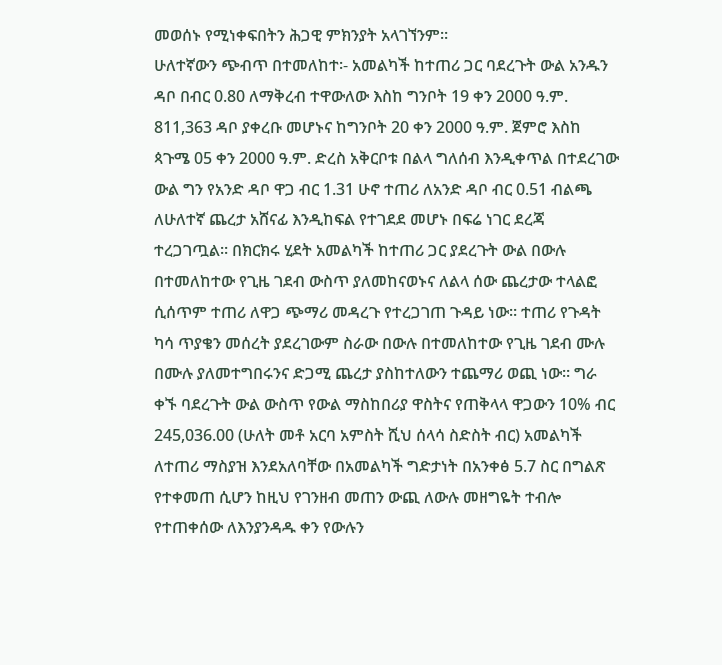መወሰኑ የሚነቀፍበትን ሕጋዊ ምክንያት አላገኘንም።
ሁለተኛውን ጭብጥ በተመለከተ፡- አመልካች ከተጠሪ ጋር ባደረጉት ውል አንዱን ዳቦ በብር 0.80 ለማቅረብ ተዋውለው እስከ ግንቦት 19 ቀን 2000 ዓ.ም. 811,363 ዳቦ ያቀረቡ መሆኑና ከግንቦት 20 ቀን 2000 ዓ.ም. ጀምሮ እስከ ጳጉሜ 05 ቀን 2000 ዓ.ም. ድረስ አቅርቦቱ በልላ ግለሰብ እንዲቀጥል በተደረገው ውል ግን የአንድ ዳቦ ዋጋ ብር 1.31 ሁኖ ተጠሪ ለአንድ ዳቦ ብር 0.51 ብልጫ ለሁለተኛ ጨረታ አሸናፊ እንዲከፍል የተገደደ መሆኑ በፍሬ ነገር ደረጃ ተረጋገጧል። በክርክሩ ሂደት አመልካች ከተጠሪ ጋር ያደረጉት ውል በውሉ በተመለከተው የጊዜ ገደብ ውስጥ ያለመከናወኑና ለልላ ሰው ጨረታው ተላልፎ ሲሰጥም ተጠሪ ለዋጋ ጭማሪ መዳረጉ የተረጋገጠ ጉዳይ ነው። ተጠሪ የጉዳት ካሳ ጥያቄን መሰረት ያደረገውም ስራው በውሉ በተመለከተው የጊዜ ገደብ ሙሉ በሙሉ ያለመተግበሩንና ድጋሚ ጨረታ ያስከተለውን ተጨማሪ ወጪ ነው። ግራ ቀኙ ባደረጉት ውል ውስጥ የውል ማስከበሪያ ዋስትና የጠቅላላ ዋጋውን 10% ብር 245,036.00 (ሁለት መቶ አርባ አምስት ሺህ ሰላሳ ስድስት ብር) አመልካች ለተጠሪ ማስያዝ እንደአለባቸው በአመልካች ግድታነት በአንቀፅ 5.7 ስር በግልጽ የተቀመጠ ሲሆን ከዚህ የገንዘብ መጠን ውጪ ለውሉ መዘግዬት ተብሎ የተጠቀሰው ለእንያንዳዱ ቀን የውሉን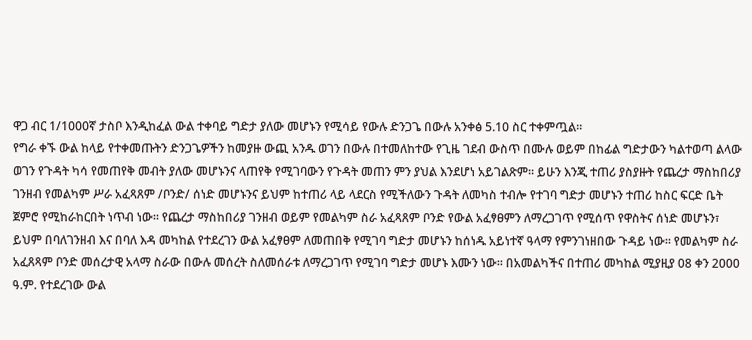ዋጋ ብር 1/1000ኛ ታስቦ እንዲከፈል ውል ተቀባይ ግድታ ያለው መሆኑን የሚሳይ የውሉ ድንጋጌ በውሉ አንቀፅ 5.10 ስር ተቀምጧል።
የግራ ቀኙ ውል ከላይ የተቀመጡትን ድንጋጌዎችን ከመያዙ ውጪ አንዱ ወገን በውሉ በተመለከተው የጊዜ ገደብ ውስጥ በሙሉ ወይም በከፊል ግድታውን ካልተወጣ ልላው ወገን የጉዳት ካሳ የመጠየቅ መብት ያለው መሆኑንና ላጠየቅ የሚገባውን የጉዳት መጠን ምን ያህል እንደሆነ አይገልጽም። ይሁን እንጂ ተጠሪ ያስያዙት የጨረታ ማስከበሪያ ገንዘብ የመልካም ሥራ አፈጻጸም /ቦንድ/ ሰነድ መሆኑንና ይህም ከተጠሪ ላይ ላደርስ የሚችለውን ጉዳት ለመካስ ተብሎ የተገባ ግድታ መሆኑን ተጠሪ ከስር ፍርድ ቤት ጀምሮ የሚከራከርበት ነጥብ ነው። የጨረታ ማስከበሪያ ገንዘብ ወይም የመልካም ስራ አፈጻጸም ቦንድ የውል አፈፃፀምን ለማረጋገጥ የሚሰጥ የዋስትና ሰነድ መሆኑን፣ ይህም በባለገንዘብ እና በባለ እዳ መካከል የተደረገን ውል አፈፃፀም ለመጠበቅ የሚገባ ግድታ መሆኑን ከሰነዱ አይነተኛ ዓላማ የምንገነዘበው ጉዳይ ነው። የመልካም ስራ አፈጸጻም ቦንድ መሰረታዊ አላማ ስራው በውሉ መሰረት ስለመሰራቱ ለማረጋገጥ የሚገባ ግድታ መሆኑ እሙን ነው። በአመልካችና በተጠሪ መካከል ሚያዚያ 08 ቀን 2000 ዓ.ም. የተደረገው ውል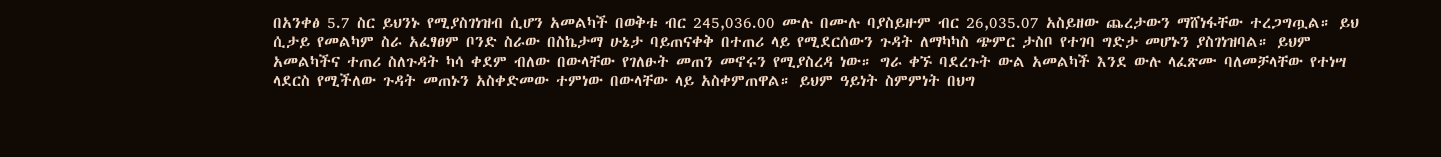በአንቀፅ 5.7 ስር ይህንኑ የሚያስገነዝብ ሲሆን አመልካች በወቅቱ ብር 245,036.00 ሙሉ በሙሉ ባያስይዙም ብር 26,035.07 አስይዘው ጨረታውን ማሸነፋቸው ተረጋግጧል። ይህ ሲታይ የመልካም ስራ አፈፃፀም ቦንድ ስራው በስኬታማ ሁኔታ ባይጠናቀቅ በተጠሪ ላይ የሚደርሰውን ጉዳት ለማካካስ ጭምር ታስቦ የተገባ ግድታ መሆኑን ያስገነዝባል። ይህም አመልካችና ተጠሪ ስለጉዳት ካሳ ቀደም ብለው በውላቸው የገለፁት መጠን መኖሩን የሚያስረዳ ነው። ግራ ቀኙ ባደረጉት ውል አመልካች እንደ ውሉ ላፈጽሙ ባለመቻላቸው የተነሣ ላደርስ የሚችለው ጉዳት መጠኑን አስቀድመው ተምነው በውላቸው ላይ አስቀምጠዋል። ይህም ዓይነት ስምምነት በህግ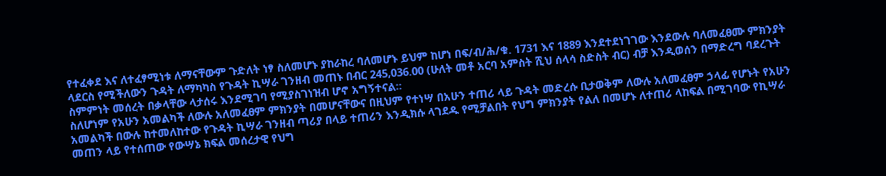የተፈቀደ እና ለተፈፃሚነቱ ለማናቸውም ጉድለት ነፃ ስለመሆኑ ያከራከረ ባለመሆኑ ይህም ከሆነ በፍ/ብ/ሕ/ቁ. 1731 እና 1889 እንደተደነገገው እንደውሉ ባለመፈፀሙ ምክንያት ላደርስ የሚችለውን ጉዳት ለማካካስ የጉዳት ኪሣራ ገንዘብ መጠኑ በብር 245,036.00 (ሁለት መቶ አርባ አምስት ሺህ ሰላሳ ስድስት ብር) ብቻ እንዲወሰን በማድረግ ባደረጉት ስምምነት መሰረት በቃላቸው ላታሰሩ እንደሚገባ የሚያስገነዝብ ሆኖ አግኝተናል።
ስለሆነም የአሁን አመልካች ለውሉ አለመፈፀም ምክንያት በመሆናቸውና በዚህም የተነሣ በአሁን ተጠሪ ላይ ጉዳት መድረሱ ቢታወቅም ለውሉ አለመፈፀም ኃላፊ የሆኑት የአሁን አመልካች በውሉ ከተመለከተው የጉዳት ኪሣራ ገንዘብ ጣሪያ በላይ ተጠሪን እንዲክሱ ላገደዱ የሚቻልበት የህግ ምክንያት የልለ በመሆኑ ለተጠሪ ላከፍል በሚገባው የኪሣራ መጠን ላይ የተሰጠው የውሣኔ ክፍል መሰረታዊ የህግ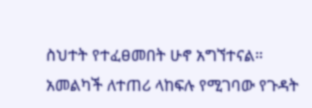ስህተት የተፈፀመበት ሁኖ አግኘተናል። አመልካች ለተጠሪ ላከፍሉ የሚገባው የጉዳት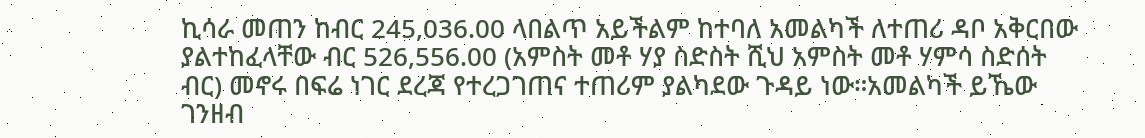ኪሳራ መጠን ከብር 245,036.00 ላበልጥ አይችልም ከተባለ አመልካች ለተጠሪ ዳቦ አቅርበው ያልተከፈላቸው ብር 526,556.00 (አምስት መቶ ሃያ ስድስት ሺህ አምስት መቶ ሃምሳ ስድሰት ብር) መኖሩ በፍሬ ነገር ደረጃ የተረጋገጠና ተጠሪም ያልካደው ጉዳይ ነው።አመልካች ይኼው ገንዘብ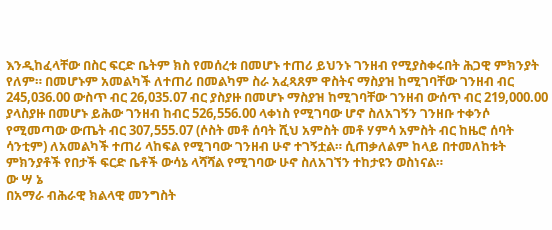እንዲከፈላቸው በስር ፍርድ ቤትም ክስ የመሰረቱ በመሆኑ ተጠሪ ይህንኑ ገንዘብ የሚያስቀሩበት ሕጋዊ ምክንያት የለም። በመሆኑም አመልካች ለተጠሪ በመልካም ስራ አፈጻጸም ዋስትና ማስያዝ ከሚገባቸው ገንዘብ ብር 245,036.00 ውስጥ ብር 26,035.07 ብር ያስያዙ በመሆኑ ማስያዝ ከሚገባቸው ገንዘብ ውሰጥ ብር 219,000.00 ያላስያዙ በመሆኑ ይሕው ገንዘብ ከብር 526,556.00 ላቀነስ የሚገባው ሆኖ ስለአገኝን ገንዘቡ ተቀንሶ የሚመጣው ውጤት ብር 307,555.07 (ሶስት መቶ ሰባት ሺህ አምስት መቶ ሃምሳ አምስት ብር ከዜሮ ሰባት ሳንቲም) ለአመልካች ተጠሪ ላከፍል የሚገባው ገንዘብ ሁኖ ተገኝቷል። ሲጠቃለልም ከላይ በተመለከቱት ምክንያቶች የበታች ፍርድ ቤቶች ውሳኔ ላሻሻል የሚገባው ሁኖ ስለአገኘን ተከታዩን ወስነናል።
ው ሣ ኔ
በአማራ ብሕራዊ ክልላዊ መንግስት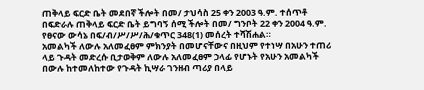ጠቅላይ ፍርድ ቤት መደበኛ ችሎት በመ/ ታህሳስ 25 ቀን 2003 ዓ.ም. ተሰጥቶ በፍድራሉ ጠቅላይ ፍርድ ቤት ይግባኝ ሰሚ ችሎት በመ/ ግንቦት 22 ቀን 2004 ዓ.ም. የፀናው ውሳኔ በፍ/ብ/ሥ/ሥ/ሕ/ቁጥር 348(1) መሰረት ተሻሽሐል።
አመልካች ለውሉ አለመፈፀም ምክንያት በመሆናቸውና በዚህም የተነሣ በአሁን ተጠሪ ላይ ጉዳት መድረሱ ቢታወቅም ለውሉ አለመፈፀም ኃላፊ የሆኑት የአሁን አመልካች በውሉ ከተመለከተው የጉዳት ኪሣራ ገንዘብ ጣሪያ በላይ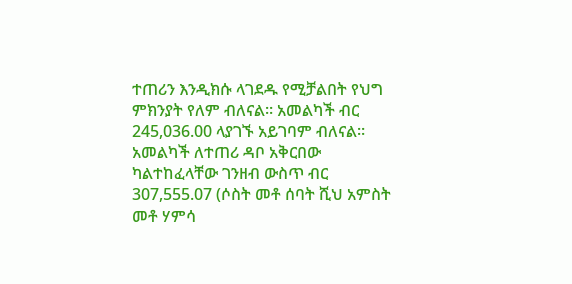ተጠሪን እንዲክሱ ላገደዱ የሚቻልበት የህግ ምክንያት የለም ብለናል። አመልካች ብር 245,036.00 ላያገኙ አይገባም ብለናል።
አመልካች ለተጠሪ ዳቦ አቅርበው ካልተከፈላቸው ገንዘብ ውስጥ ብር 307,555.07 (ሶስት መቶ ሰባት ሺህ አምስት መቶ ሃምሳ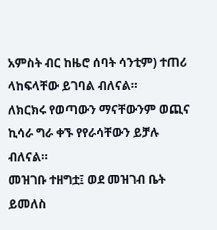አምስት ብር ከዜሮ ሰባት ሳንቲም) ተጠሪ ላከፍላቸው ይገባል ብለናል።
ለክርክሩ የወጣውን ማናቸውንም ወጪና ኪሳራ ግራ ቀኙ የየራሳቸውን ይቻሉ ብለናል።
መዝገቡ ተዘግቷ፤ ወደ መዝገብ ቤት ይመለስ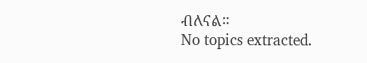ብለናል።
No topics extracted.